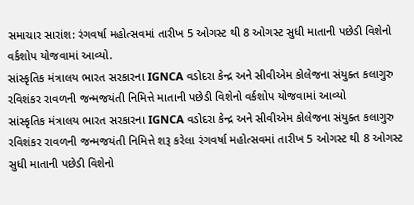સમાચાર સારાંશ: રંગવર્ષા મહોત્સવમાં તારીખ 5 ઓગસ્ટ થી 8 ઓગસ્ટ સુધી માતાની પછેડી વિશેનો વર્કશોપ યોજવામાં આવ્યો.
સાંસ્કૃતિક મંત્રાલય ભારત સરકારના IGNCA વડોદરા કેન્દ્ર અને સીવીએમ કોલેજના સંયુક્ત કલાગુરુ રવિશંકર રાવળની જન્મજયંતી નિમિત્તે માતાની પછેડી વિશેનો વર્કશોપ યોજવામાં આવ્યો
સાંસ્કૃતિક મંત્રાલય ભારત સરકારના IGNCA વડોદરા કેન્દ્ર અને સીવીએમ કોલેજના સંયુક્ત કલાગુરુ રવિશંકર રાવળની જન્મજયંતી નિમિત્તે શરૂ કરેલા રંગવર્ષા મહોત્સવમાં તારીખ 5 ઓગસ્ટ થી 8 ઓગસ્ટ સુધી માતાની પછેડી વિશેનો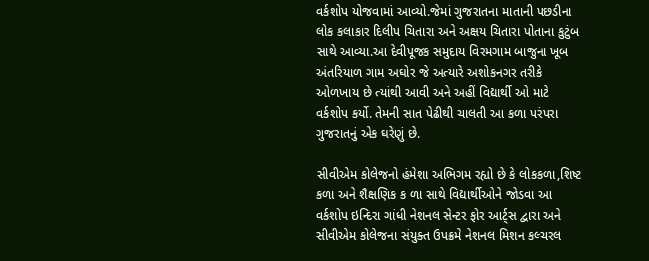વર્કશોપ યોજવામાં આવ્યો.જેમાં ગુજરાતના માતાની પછડીના લોક કલાકાર દિલીપ ચિતારા અને અક્ષય ચિતારા પોતાના કુટુંબ સાથે આવ્યા.આ દેવીપૂજક સમુદાય વિરમગામ બાજુના ખૂબ અંતરિયાળ ગામ અઘોર જે અત્યારે અશોકનગર તરીકે ઓળખાય છે ત્યાંથી આવી અને અહીં વિદ્યાર્થી ઓ માટે વર્કશોપ કર્યો. તેમની સાત પેઢીથી ચાલતી આ કળા પરંપરા ગુજરાતનું એક ઘરેણું છે.

સીવીએમ કોલેજનો હંમેશા અભિગમ રહ્યો છે કે લોકકળા,શિષ્ટ કળા અને શૈક્ષણિક ક ળા સાથે વિદ્યાર્થીઓને જોડવા આ વર્કશોપ ઇન્દિરા ગાંધી નેશનલ સેન્ટર ફોર આર્ટ્સ દ્વારા અને સીવીએમ કોલેજના સંયુક્ત ઉપક્રમે નેશનલ મિશન કલ્ચરલ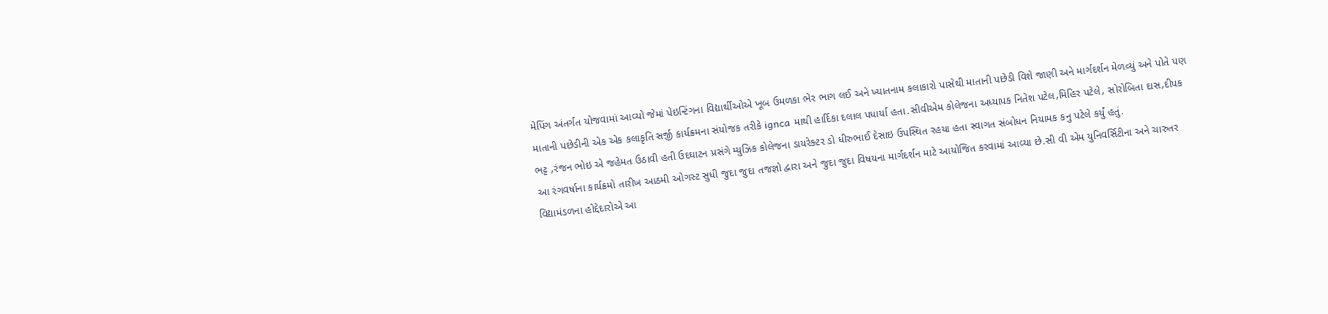મેપિંગ અંતર્ગત યોજવામાં આવ્યો જેમાં પેઇન્ટિંગના વિદ્યાર્થીઓએ ખૂબ ઉમળકા ભેર ભાગ લઈ અને ખ્યાતનામ કલાકારો પાસેથી માતાની પછેડી વિશે જાણી અને માર્ગદર્શન મેળવ્યું અને પોતે પણ માતાની પછેડીની એક એક કલાકૃતિ સર્જી કાર્યક્રમના સંયોજક તરીકે ignca માથી હાર્દિકા દલાલ પધાર્યા હતા.સીવીએમ કોલેજના અધ્યાપક નિતેશ પટેલ,મિહિર પટેલે, સોરોબિતા દાસ,દીપક ભટ્ટ ,રંજન ભોઇ એ જહેમત ઉઠાવી હતી ઉદઘાટન પ્રસંગે મ્યુઝિક કોલેજના ડાયરેક્ટર ડો ધીરુભાઈ દેસાઇ ઉપસ્થિત રહયા હતા સ્વાગત સંબોધન નિયામક કનુ પટેલે કર્યું હતું.
આ રંગવર્ષાના કાર્યક્રમો તારીખ આઠમી ઓગસ્ટ સુધી જુદા જુદા તજજ્ઞો દ્વારા અને જુદા જુદા વિષયના માર્ગદર્શન માટે આયોજિત કરવામાં આવ્યા છે.સી વી એમ યુનિવર્સિટીના અને ચારુતર વિદ્યામંડળના હોદ્દેદારોએ આ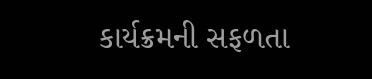કાર્યક્રમની સફળતા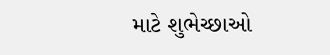માટે શુભેચ્છાઓ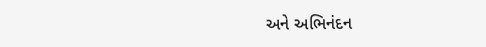અને અભિનંદન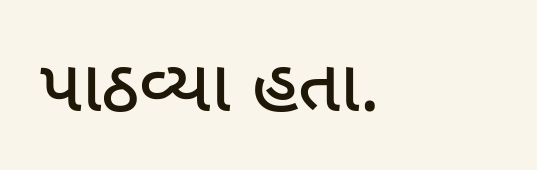પાઠવ્યા હતા.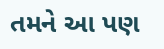તમને આ પણ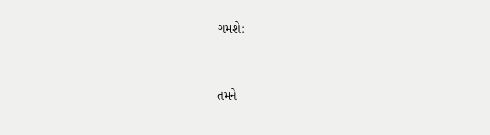ગમશે:


તમને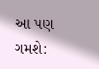આ પણ ગમશે: